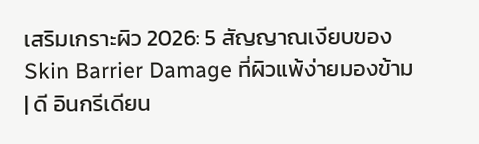เสริมเกราะผิว 2026: 5 สัญญาณเงียบของ Skin Barrier Damage ที่ผิวแพ้ง่ายมองข้าม | ดี อินกรีเดียน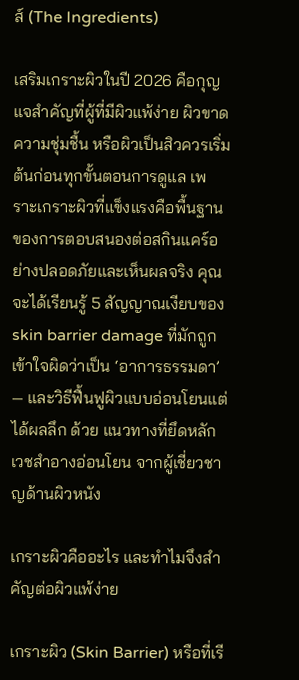ส์ (The Ingredients)

เสริมเกราะผิวในปี 2026 คือกุญแจสำคัญที่ผู้ที่มีผิวแพ้ง่าย ผิวขาดความชุ่มชื้น หรือผิวเป็นสิวควรเริ่มต้นก่อนทุกขั้นตอนการดูแล เพราะเกราะผิวที่แข็งแรงคือพื้นฐานของการตอบสนองต่อสกินแคร์อย่างปลอดภัยและเห็นผลจริง คุณจะได้เรียนรู้ 5 สัญญาณเงียบของ skin barrier damage ที่มักถูกเข้าใจผิดว่าเป็น ‘อาการธรรมดา’ — และวิธีฟื้นฟูผิวแบบอ่อนโยนแต่ได้ผลลึก ด้วย แนวทางที่ยึดหลักเวชสำอางอ่อนโยน จากผู้เชี่ยวชาญด้านผิวหนัง

เกราะผิวคืออะไร และทำไมจึงสำคัญต่อผิวแพ้ง่าย

เกราะผิว (Skin Barrier) หรือที่เรี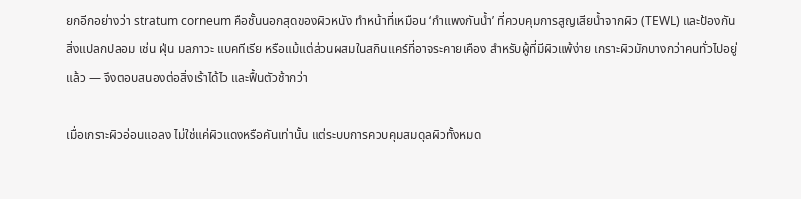ยกอีกอย่างว่า stratum corneum คือชั้นนอกสุดของผิวหนัง ทำหน้าที่เหมือน ‘กำแพงกันน้ำ’ ที่ควบคุมการสูญเสียน้ำจากผิว (TEWL) และป้องกันสิ่งแปลกปลอม เช่น ฝุ่น มลภาวะ แบคทีเรีย หรือแม้แต่ส่วนผสมในสกินแคร์ที่อาจระคายเคือง สำหรับผู้ที่มีผิวแพ้ง่าย เกราะผิวมักบางกว่าคนทั่วไปอยู่แล้ว — จึงตอบสนองต่อสิ่งเร้าได้ไว และฟื้นตัวช้ากว่า

เมื่อเกราะผิวอ่อนแอลง ไม่ใช่แค่ผิวแดงหรือคันเท่านั้น แต่ระบบการควบคุมสมดุลผิวทั้งหมด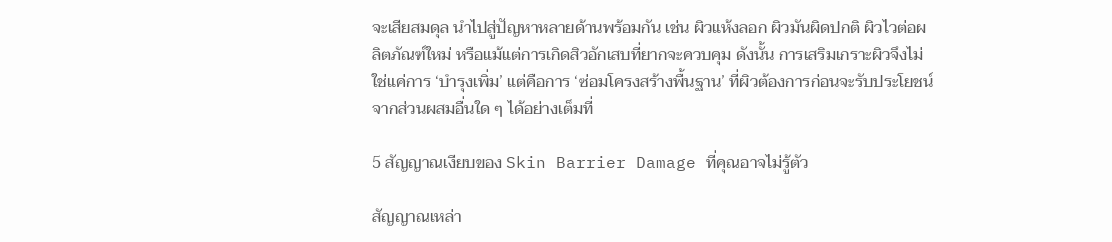จะเสียสมดุล นำไปสู่ปัญหาหลายด้านพร้อมกัน เช่น ผิวแห้งลอก ผิวมันผิดปกติ ผิวไวต่อผลิตภัณฑ์ใหม่ หรือแม้แต่การเกิดสิวอักเสบที่ยากจะควบคุม ดังนั้น การเสริมเกราะผิวจึงไม่ใช่แค่การ ‘บำรุงเพิ่ม’ แต่คือการ ‘ซ่อมโครงสร้างพื้นฐาน’ ที่ผิวต้องการก่อนจะรับประโยชน์จากส่วนผสมอื่นใด ๆ ได้อย่างเต็มที่

5 สัญญาณเงียบของ Skin Barrier Damage ที่คุณอาจไม่รู้ตัว

สัญญาณเหล่า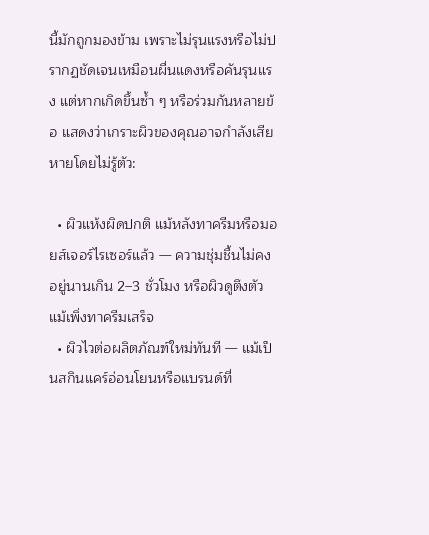นี้มักถูกมองข้าม เพราะไม่รุนแรงหรือไม่ปรากฏชัดเจนเหมือนผื่นแดงหรือคันรุนแรง แต่หากเกิดขึ้นซ้ำ ๆ หรือร่วมกันหลายข้อ แสดงว่าเกราะผิวของคุณอาจกำลังเสียหายโดยไม่รู้ตัว:

  • ผิวแห้งผิดปกติ แม้หลังทาครีมหรือมอยส์เจอร์ไรเซอร์แล้ว — ความชุ่มชื้นไม่คงอยู่นานเกิน 2–3 ชั่วโมง หรือผิวดูตึงตัวแม้เพิ่งทาครีมเสร็จ
  • ผิวไวต่อผลิตภัณฑ์ใหม่ทันที — แม้เป็นสกินแคร์อ่อนโยนหรือแบรนด์ที่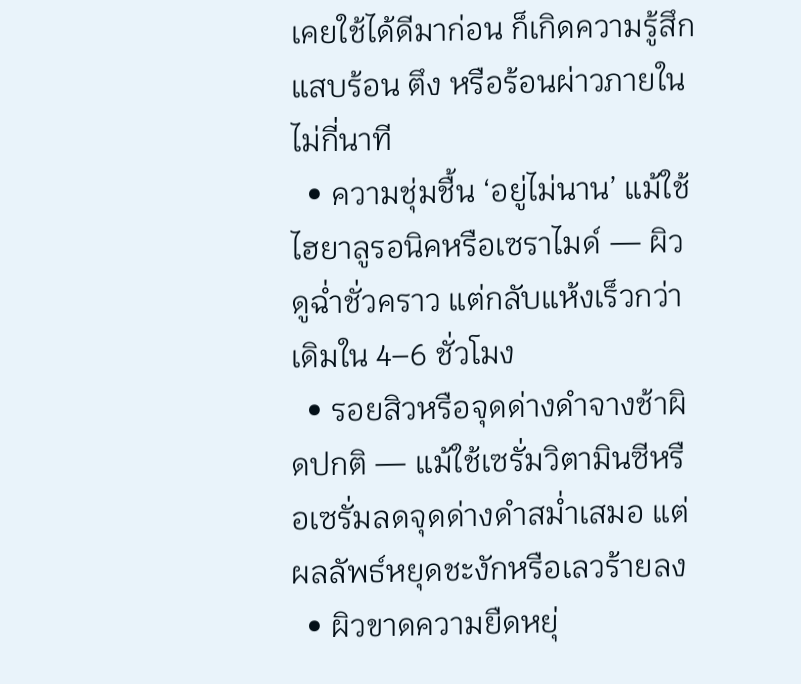เคยใช้ได้ดีมาก่อน ก็เกิดความรู้สึกแสบร้อน ตึง หรือร้อนผ่าวภายในไม่กี่นาที
  • ความชุ่มชื้น ‘อยู่ไม่นาน’ แม้ใช้ไฮยาลูรอนิคหรือเซราไมด์ — ผิวดูฉ่ำชั่วคราว แต่กลับแห้งเร็วกว่าเดิมใน 4–6 ชั่วโมง
  • รอยสิวหรือจุดด่างดำจางช้าผิดปกติ — แม้ใช้เซรั่มวิตามินซีหรือเซรั่มลดจุดด่างดำสม่ำเสมอ แต่ผลลัพธ์หยุดชะงักหรือเลวร้ายลง
  • ผิวขาดความยืดหยุ่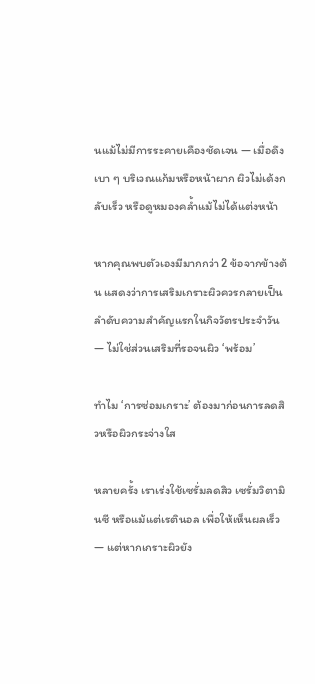นแม้ไม่มีการระคายเคืองชัดเจน — เมื่อดึงเบา ๆ บริเวณแก้มหรือหน้าผาก ผิวไม่เด้งกลับเร็ว หรือดูหมองคล้ำแม้ไม่ได้แต่งหน้า

หากคุณพบตัวเองมีมากกว่า 2 ข้อจากข้างต้น แสดงว่าการเสริมเกราะผิวควรกลายเป็นลำดับความสำคัญแรกในกิจวัตรประจำวัน — ไม่ใช่ส่วนเสริมที่รอจนผิว ‘พร้อม’

ทำไม ‘การซ่อมเกราะ’ ต้องมาก่อนการลดสิวหรือผิวกระจ่างใส

หลายครั้ง เราเร่งใช้เซรั่มลดสิว เซรั่มวิตามินซี หรือแม้แต่เรตินอล เพื่อให้เห็นผลเร็ว — แต่หากเกราะผิวยัง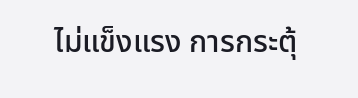ไม่แข็งแรง การกระตุ้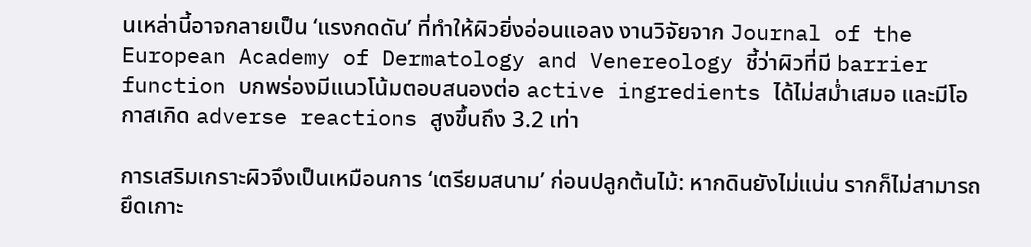นเหล่านี้อาจกลายเป็น ‘แรงกดดัน’ ที่ทำให้ผิวยิ่งอ่อนแอลง งานวิจัยจาก Journal of the European Academy of Dermatology and Venereology ชี้ว่าผิวที่มี barrier function บกพร่องมีแนวโน้มตอบสนองต่อ active ingredients ได้ไม่สม่ำเสมอ และมีโอกาสเกิด adverse reactions สูงขึ้นถึง 3.2 เท่า

การเสริมเกราะผิวจึงเป็นเหมือนการ ‘เตรียมสนาม’ ก่อนปลูกต้นไม้: หากดินยังไม่แน่น รากก็ไม่สามารถยึดเกาะ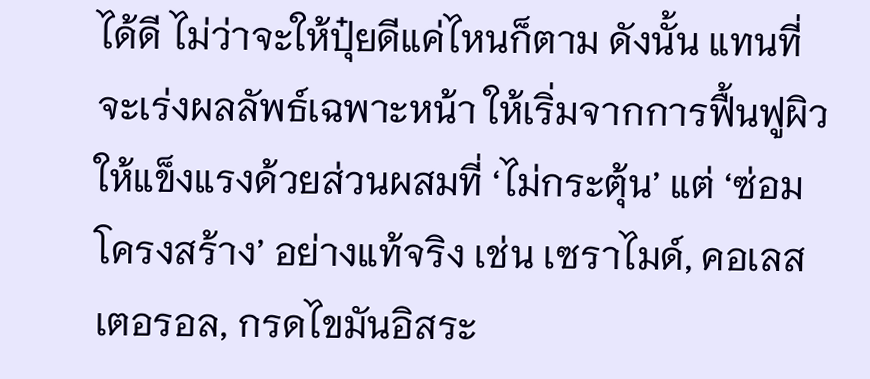ได้ดี ไม่ว่าจะให้ปุ๋ยดีแค่ไหนก็ตาม ดังนั้น แทนที่จะเร่งผลลัพธ์เฉพาะหน้า ให้เริ่มจากการฟื้นฟูผิวให้แข็งแรงด้วยส่วนผสมที่ ‘ไม่กระตุ้น’ แต่ ‘ซ่อมโครงสร้าง’ อย่างแท้จริง เช่น เซราไมด์, คอเลสเตอรอล, กรดไขมันอิสระ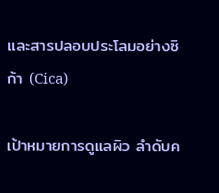และสารปลอบประโลมอย่างซิก้า (Cica)

เป้าหมายการดูแลผิว ลำดับค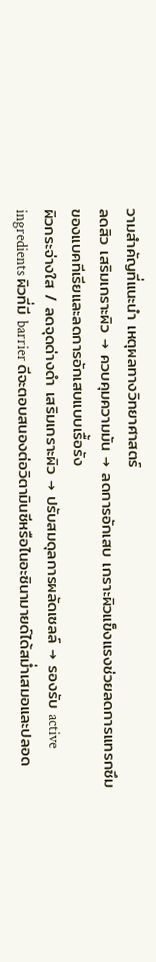วามสำคัญที่แนะนำ เหตุผลทางวิทยาศาสตร์
ลดสิว เสริมเกราะผิว → ควบคุมความมัน → ลดการอักเสบ เกราะผิวแข็งแรงช่วยลดการแทรกซึมของแบคทีเรียและลดการอักเสบแบบเรื้อรัง
ผิวกระจ่างใส / ลดจุดด่างดำ เสริมเกราะผิว → ปรับสมดุลการผลัดเซลล์ → รองรับ active ingredients ผิวที่มี barrier ดีจะตอบสนองต่อวิตามินซีหรือไนอะซินามายด์ได้สม่ำเสมอและปลอด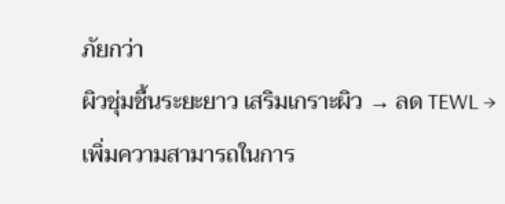ภัยกว่า
ผิวชุ่มชื้นระยะยาว เสริมเกราะผิว → ลด TEWL → เพิ่มความสามารถในการ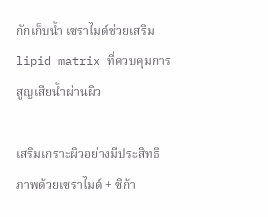กักเก็บน้ำ เซราไมด์ช่วยเสริม lipid matrix ที่ควบคุมการสูญเสียน้ำผ่านผิว

เสริมเกราะผิวอย่างมีประสิทธิภาพด้วยเซราไมด์ + ซิก้า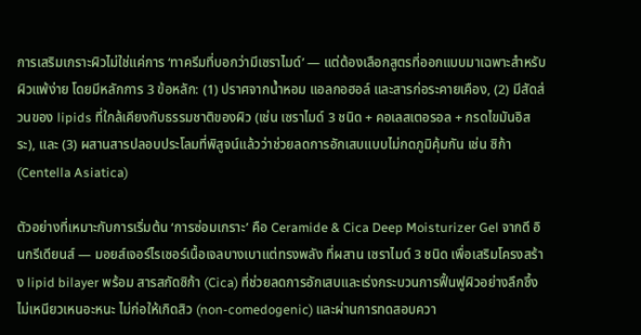การเสริมเกราะผิวไม่ใช่แค่การ ‘ทาครีมที่บอกว่ามีเซราไมด์’ — แต่ต้องเลือกสูตรที่ออกแบบมาเฉพาะสำหรับผิวแพ้ง่าย โดยมีหลักการ 3 ข้อหลัก: (1) ปราศจากน้ำหอม แอลกอฮอล์ และสารก่อระคายเคือง, (2) มีสัดส่วนของ lipids ที่ใกล้เคียงกับธรรมชาติของผิว (เช่น เซราไมด์ 3 ชนิด + คอเลสเตอรอล + กรดไขมันอิสระ), และ (3) ผสานสารปลอบประโลมที่พิสูจน์แล้วว่าช่วยลดการอักเสบแบบไม่กดภูมิคุ้มกัน เช่น ซิก้า (Centella Asiatica)

ตัวอย่างที่เหมาะกับการเริ่มต้น ‘การซ่อมเกราะ’ คือ Ceramide & Cica Deep Moisturizer Gel จากดี อินกรีเดียนส์ — มอยส์เจอร์ไรเซอร์เนื้อเจลบางเบาแต่ทรงพลัง ที่ผสาน เซราไมด์ 3 ชนิด เพื่อเสริมโครงสร้าง lipid bilayer พร้อม สารสกัดซิก้า (Cica) ที่ช่วยลดการอักเสบและเร่งกระบวนการฟื้นฟูผิวอย่างลึกซึ้ง ไม่เหนียวเหนอะหนะ ไม่ก่อให้เกิดสิว (non-comedogenic) และผ่านการทดสอบควา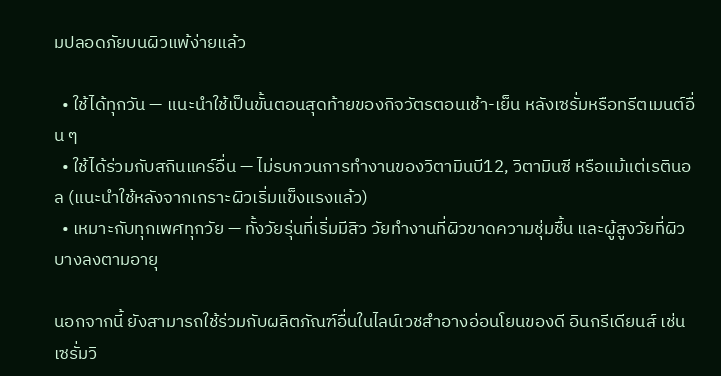มปลอดภัยบนผิวแพ้ง่ายแล้ว

  • ใช้ได้ทุกวัน — แนะนำใช้เป็นขั้นตอนสุดท้ายของกิจวัตรตอนเช้า-เย็น หลังเซรั่มหรือทรีตเมนต์อื่น ๆ
  • ใช้ได้ร่วมกับสกินแคร์อื่น — ไม่รบกวนการทำงานของวิตามินบี12, วิตามินซี หรือแม้แต่เรตินอล (แนะนำใช้หลังจากเกราะผิวเริ่มแข็งแรงแล้ว)
  • เหมาะกับทุกเพศทุกวัย — ทั้งวัยรุ่นที่เริ่มมีสิว วัยทำงานที่ผิวขาดความชุ่มชื้น และผู้สูงวัยที่ผิวบางลงตามอายุ

นอกจากนี้ ยังสามารถใช้ร่วมกับผลิตภัณฑ์อื่นในไลน์เวชสำอางอ่อนโยนของดี อินกรีเดียนส์ เช่น เซรั่มวิ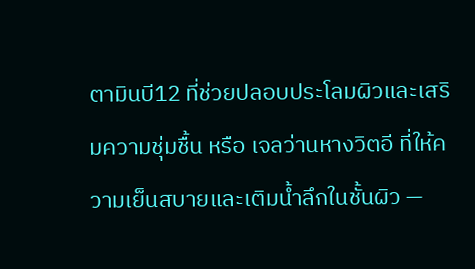ตามินบี12 ที่ช่วยปลอบประโลมผิวและเสริมความชุ่มชื้น หรือ เจลว่านหางวิตอี ที่ให้ความเย็นสบายและเติมน้ำลึกในชั้นผิว —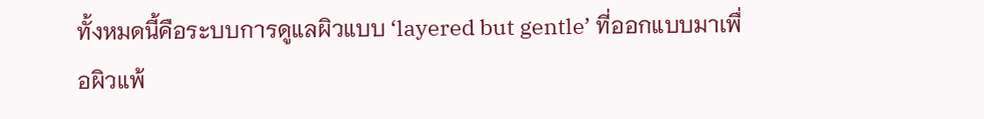ทั้งหมดนี้คือระบบการดูแลผิวแบบ ‘layered but gentle’ ที่ออกแบบมาเพื่อผิวแพ้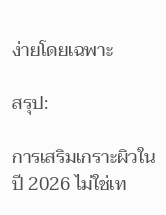ง่ายโดยเฉพาะ

สรุป:

การเสริมเกราะผิวในปี 2026 ไม่ใช่เท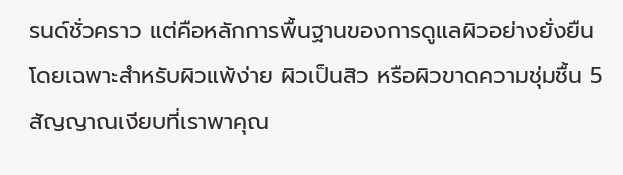รนด์ชั่วคราว แต่คือหลักการพื้นฐานของการดูแลผิวอย่างยั่งยืน โดยเฉพาะสำหรับผิวแพ้ง่าย ผิวเป็นสิว หรือผิวขาดความชุ่มชื้น 5 สัญญาณเงียบที่เราพาคุณ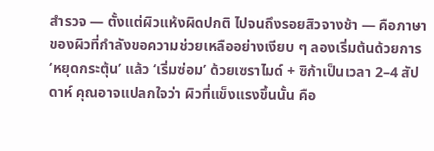สำรวจ — ตั้งแต่ผิวแห้งผิดปกติ ไปจนถึงรอยสิวจางช้า — คือภาษาของผิวที่กำลังขอความช่วยเหลืออย่างเงียบ ๆ ลองเริ่มต้นด้วยการ ‘หยุดกระตุ้น’ แล้ว ‘เริ่มซ่อม’ ด้วยเซราไมด์ + ซิก้าเป็นเวลา 2–4 สัปดาห์ คุณอาจแปลกใจว่า ผิวที่แข็งแรงขึ้นนั้น คือ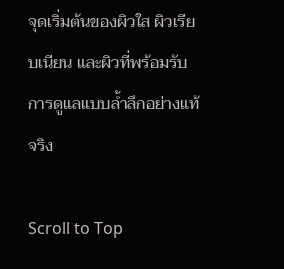จุดเริ่มต้นของผิวใส ผิวเรียบเนียน และผิวที่พร้อมรับการดูแลแบบล้ำลึกอย่างแท้จริง

Scroll to Top